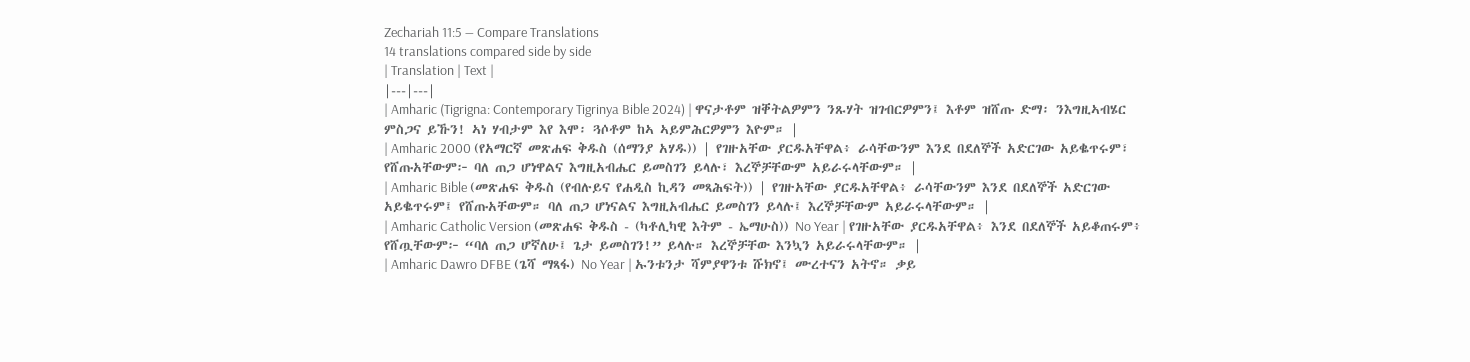Zechariah 11:5 — Compare Translations
14 translations compared side by side
| Translation | Text |
|---|---|
| Amharic (Tigrigna: Contemporary Tigrinya Bible 2024) | ዋናታቶም ዝቐትልዎምን ንጹሃት ዝገብርዎምን፤ እቶም ዝሸጡ ድማ፡ ንእግዚኣብሄር ምስጋና ይኹን! ኣነ ሃብታም እየ እሞ፡ ጓሶቶም ከኣ ኣይምሕርዎምን እዮም። |
| Amharic 2000 (የአማርኛ መጽሐፍ ቅዱስ (ሰማንያ አሃዱ)) | የገዙአቸው ያርዱአቸዋል፥ ራሳቸውንም እንደ በደለኞች አድርገው አይቈጥሩም፣ የሸጡአቸውም፦ ባለ ጠጋ ሆነዋልና እግዚአብሔር ይመስገን ይላሉ፣ እረኞቻቸውም አይራሩላቸውም። |
| Amharic Bible (መጽሐፍ ቅዱስ (የብሉይና የሐዲስ ኪዳን መጻሕፍት)) | የገዙአቸው ያርዱአቸዋል፥ ራሳቸውንም እንደ በደለኞች አድርገው አይቈጥሩም፤ የሸጡአቸውም። ባለ ጠጋ ሆነናልና እግዚአብሔር ይመስገን ይላሉ፤ እረኞቻቸውም አይራሩላቸውም። |
| Amharic Catholic Version (መጽሐፍ ቅዱስ - (ካቶሊካዊ እትም - ኤማሁስ)) No Year | የገዙአቸው ያርዱአቸዋል፥ እንደ በደለኞች አይቆጠሩም፥ የሸጧቸውም፦ “ባለ ጠጋ ሆኛለሁ፤ ጌታ ይመስገን!” ይላሉ። እረኞቻቸው እንኳን አይራሩላቸውም። |
| Amharic Dawro DFBE (ጌሻ ማጻፋ) No Year | ኡንቱንታ ሻምያዋንቱ ሹክኖ፤ ሙረተናን አትኖ። ቃይ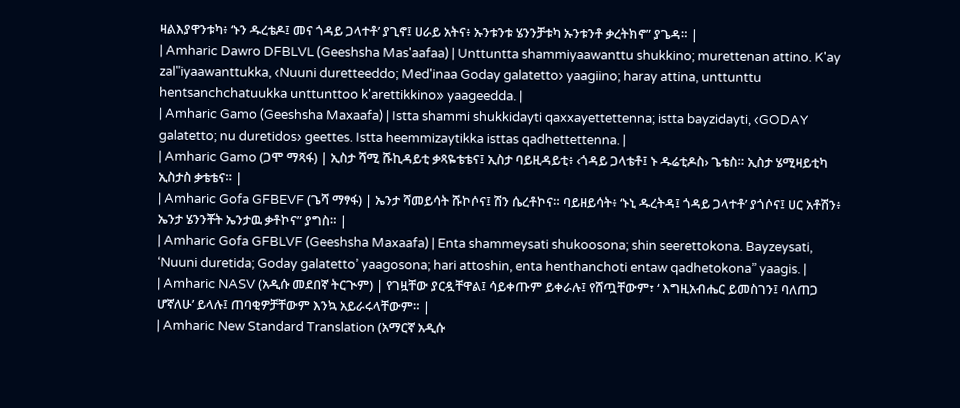ዛልእያዋንቱካ፥ ‘ኑን ዱረቴዶ፤ መና ጎዳይ ጋላተቶ’ ያጊኖ፤ ሀራይ አትና፥ ኡንቱንቱ ሄንንቻቱካ ኡንቱንቶ ቃረትክኖ” ያጌዳ። |
| Amharic Dawro DFBLVL (Geeshsha Mas'aafaa) | Unttuntta shammiyaawanttu shukkino; murettenan attino. K'ay zal"iyaawanttukka, ‹Nuuni duretteeddo; Med'inaa Goday galatetto› yaagiino; haray attina, unttunttu hentsanchchatuukka unttunttoo k'arettikkino» yaageedda. |
| Amharic Gamo (Geeshsha Maxaafa) | Istta shammi shukkidayti qaxxayettettenna; istta bayzidayti, ‹GODAY galatetto; nu duretidos› geettes. Istta heemmizaytikka isttas qadhettettenna. |
| Amharic Gamo (ጋሞ ማጻፋ) | ኢስታ ሻሚ ሹኪዳይቲ ቃጻዬቴቴና፤ ኢስታ ባይዚዳይቲ፥ ‹ጎዳይ ጋላቴቶ፤ ኑ ዱሬቲዶስ› ጌቴስ። ኢስታ ሄሚዛይቲካ ኢስታስ ቃቴቴና። |
| Amharic Gofa GFBEVF (ጌሻ ማፃፋ) | ኤንታ ሻመይሳት ሹኮሶና፤ ሽን ሴረቶኮና። ባይዘይሳት፥ ‘ኑኒ ዱረትዳ፤ ጎዳይ ጋላተቶ’ ያጎሶና፤ ሀር አቶሽን፥ ኤንታ ሄንንቾት ኤንታዉ ቃቶኮና” ያግስ። |
| Amharic Gofa GFBLVF (Geeshsha Maxaafa) | Enta shammeysati shukoosona; shin seerettokona. Bayzeysati, ‘Nuuni duretida; Goday galatetto’ yaagosona; hari attoshin, enta henthanchoti entaw qadhetokona” yaagis. |
| Amharic NASV (አዲሱ መደበኛ ትርጒም) | የገዟቸው ያርዷቸዋል፤ ሳይቀጡም ይቀራሉ፤ የሸጧቸውም፣ ‘ እግዚአብሔር ይመስገን፤ ባለጠጋ ሆኛለሁ’ ይላሉ፤ ጠባቂዎቻቸውም እንኳ አይራሩላቸውም። |
| Amharic New Standard Translation (አማርኛ አዲሱ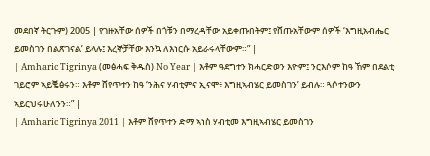መደበኛ ትርጉም) 2005 | የገዙአቸው ሰዎች በጎቹን በማረዳቸው አይቀጡበትም፤ የሸጡአቸውም ሰዎች ‘እግዚአብሔር ይመስገን በልጽገናል’ ይላሉ፤ እረኞቻቸው እንኳ ለእነርሱ አይራሩላቸውም።” |
| Amharic Tigrinya (መፅሓፍ ቅዱስ) No Year | እቶም ዓደግተን ክሓርድወን እዮም፤ ንርእሶም ከዓ ኸም በደልቲ ገይሮም ኣይቘፅሩን። እቶም ሸየጥተን ከዓ ‘ንሕና ሃብቲምና ኢናሞ፥ እግዚኣብሄር ይመስገን’ ይብሉ። ጓሶተንውን ኣይርህሩሁለንን።” |
| Amharic Tigrinya 2011 | እቶም ሸየጥተን ድማ ኣነስ ሃብቲመ እግዚኣብሄር ይመስገን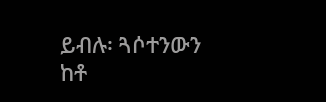ይብሉ፡ ጓሶተንውን ከቶ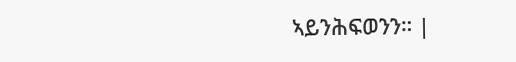ኣይንሕፍወንን። |